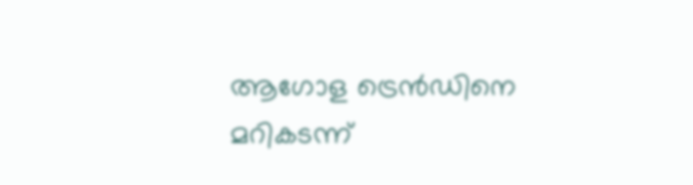ആഗോള ട്രെന്‍ഡിനെ മറികടന്ന്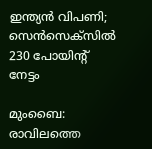ഇന്ത്യന്‍ വിപണി; സെന്‍സെക്‌സില്‍ 230 പോയിന്റ് നേട്ടം

മുംബൈ: രാവിലത്തെ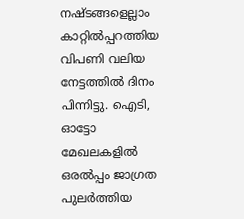നഷ്ടങ്ങളെല്ലാം കാറ്റില്‍പ്പറത്തിയ വിപണി വലിയ നേട്ടത്തില്‍ ദിനം പിന്നിട്ടു. ഐടി, ഓട്ടോ മേഖലകളില്‍ ഒരല്‍പ്പം ജാഗ്രത പുലര്‍ത്തിയ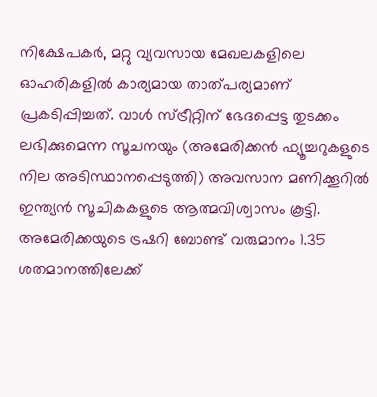നിക്ഷേപകര്‍, മറ്റു വ്യവസായ മേഖലകളിലെ ഓഹരികളില്‍ കാര്യമായ താത്പര്യമാണ് പ്രകടിപ്പിച്ചത്. വാള്‍ സ്ട്രീറ്റിന് ഭേദപ്പെട്ട തുടക്കം ലഭിക്കുമെന്ന സൂചനയും (അമേരിക്കന്‍ ഫ്യൂച്ചറുകളുടെ നില അടിസ്ഥാനപ്പെടുത്തി) അവസാന മണിക്കൂറില്‍ ഇന്ത്യന്‍ സൂചികകളുടെ ആത്മവിശ്വാസം കൂട്ടി. അമേരിക്കയുടെ ട്രഷറി ബോണ്ട് വരുമാനം 1.35 ശതമാനത്തിലേക്ക്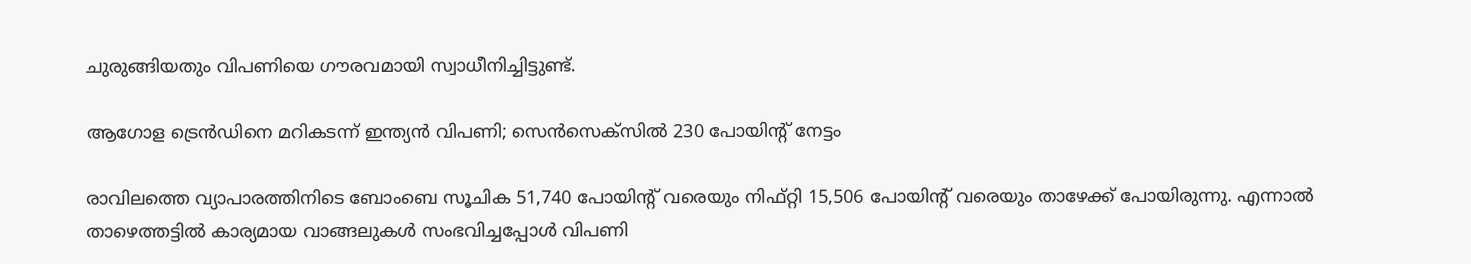ചുരുങ്ങിയതും വിപണിയെ ഗൗരവമായി സ്വാധീനിച്ചിട്ടുണ്ട്.

ആഗോള ട്രെന്‍ഡിനെ മറികടന്ന് ഇന്ത്യന്‍ വിപണി; സെന്‍സെക്‌സില്‍ 230 പോയിന്റ് നേട്ടം

രാവിലത്തെ വ്യാപാരത്തിനിടെ ബോംബെ സൂചിക 51,740 പോയിന്റ് വരെയും നിഫ്റ്റി 15,506 പോയിന്റ് വരെയും താഴേക്ക് പോയിരുന്നു. എന്നാല്‍ താഴെത്തട്ടില്‍ കാര്യമായ വാങ്ങലുകള്‍ സംഭവിച്ചപ്പോള്‍ വിപണി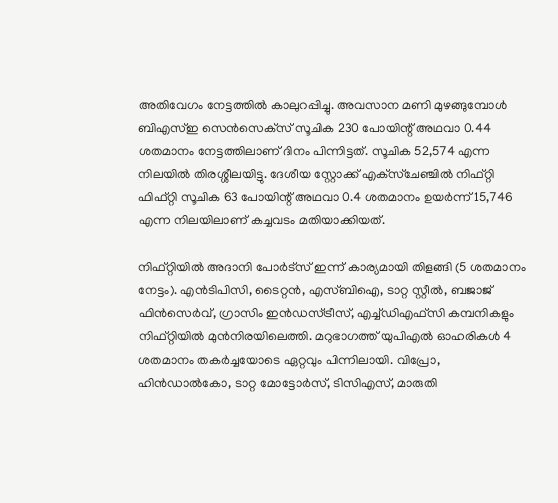അതിവേഗം നേട്ടത്തില്‍ കാലുറപ്പിച്ചു. അവസാന മണി മുഴങ്ങുമ്പോള്‍ ബിഎസ്ഇ സെന്‍സെക്‌സ് സൂചിക 230 പോയിന്റ് അഥവാ 0.44 ശതമാനം നേട്ടത്തിലാണ് ദിനം പിന്നിട്ടത്. സൂചിക 52,574 എന്ന നിലയില്‍ തിരശ്ശീലയിട്ടു. ദേശീയ സ്റ്റോക്ക് എക്‌സ്‌ചേഞ്ചില്‍ നിഫ്റ്റി ഫിഫ്റ്റി സൂചിക 63 പോയിന്റ് അഥവാ 0.4 ശതമാനം ഉയര്‍ന്ന് 15,746 എന്ന നിലയിലാണ് കച്ചവടം മതിയാക്കിയത്.

നിഫ്റ്റിയില്‍ അദാനി പോര്‍ട്‌സ് ഇന്ന് കാര്യമായി തിളങ്ങി (5 ശതമാനം നേട്ടം). എന്‍ടിപിസി, ടൈറ്റന്‍, എസ്ബിഐ, ടാറ്റ സ്റ്റീല്‍, ബജാജ് ഫിന്‍സെര്‍വ്, ഗ്രാസിം ഇന്‍ഡസ്ട്രീസ്, എച്ച്ഡിഎഫ്‌സി കമ്പനികളും നിഫ്റ്റിയില്‍ മുന്‍നിരയിലെത്തി. മറുഭാഗത്ത് യുപിഎല്‍ ഓഹരികള്‍ 4 ശതമാനം തകര്‍ച്ചയോടെ ഏറ്റവും പിന്നിലായി. വിപ്രോ, ഹിന്‍ഡാല്‍കോ, ടാറ്റ മോട്ടോര്‍സ്, ടിസിഎസ്, മാരുതി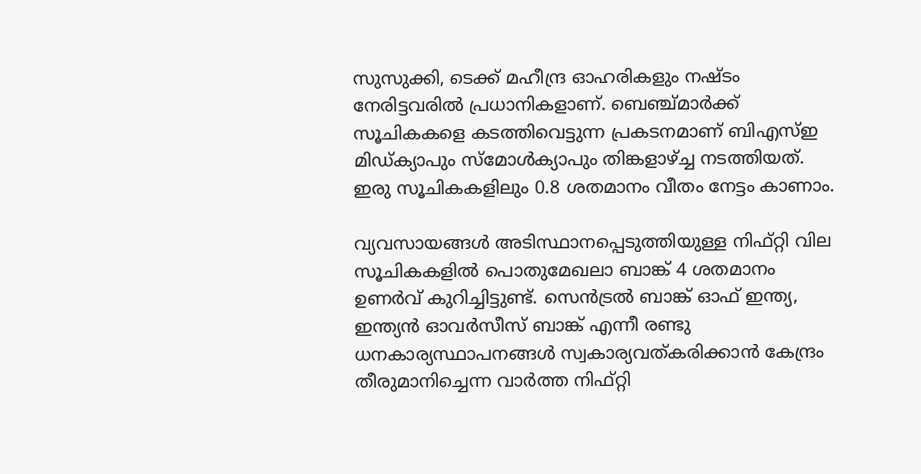സുസുക്കി, ടെക്ക് മഹീന്ദ്ര ഓഹരികളും നഷ്ടം നേരിട്ടവരില്‍ പ്രധാനികളാണ്. ബെഞ്ച്മാര്‍ക്ക് സൂചികകളെ കടത്തിവെട്ടുന്ന പ്രകടനമാണ് ബിഎസ്ഇ മിഡ്ക്യാപും സ്‌മോള്‍ക്യാപും തിങ്കളാഴ്ച്ച നടത്തിയത്. ഇരു സൂചികകളിലും 0.8 ശതമാനം വീതം നേട്ടം കാണാം.

വ്യവസായങ്ങള്‍ അടിസ്ഥാനപ്പെടുത്തിയുള്ള നിഫ്റ്റി വില സൂചികകളില്‍ പൊതുമേഖലാ ബാങ്ക് 4 ശതമാനം ഉണര്‍വ് കുറിച്ചിട്ടുണ്ട്. സെന്‍ട്രല്‍ ബാങ്ക് ഓഫ് ഇന്ത്യ, ഇന്ത്യന്‍ ഓവര്‍സീസ് ബാങ്ക് എന്നീ രണ്ടു ധനകാര്യസ്ഥാപനങ്ങള്‍ സ്വകാര്യവത്കരിക്കാന്‍ കേന്ദ്രം തീരുമാനിച്ചെന്ന വാര്‍ത്ത നിഫ്റ്റി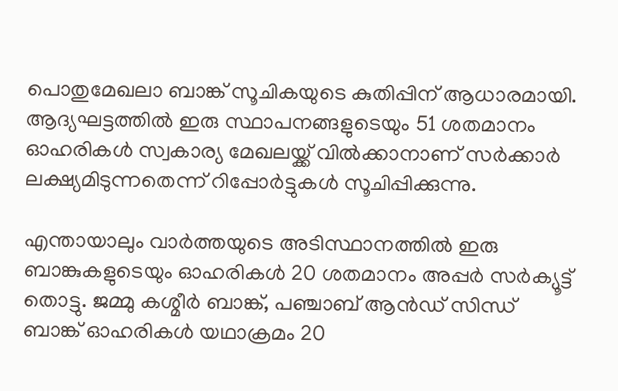പൊതുമേഖലാ ബാങ്ക് സൂചികയുടെ കുതിപ്പിന് ആധാരമായി. ആദ്യഘട്ടത്തില്‍ ഇരു സ്ഥാപനങ്ങളുടെയും 51 ശതമാനം ഓഹരികള്‍ സ്വകാര്യ മേഖലയ്ക്ക് വില്‍ക്കാനാണ് സര്‍ക്കാര്‍ ലക്ഷ്യമിടുന്നതെന്ന് റിപ്പോര്‍ട്ടുകള്‍ സൂചിപ്പിക്കുന്നു.

എന്തായാലും വാര്‍ത്തയുടെ അടിസ്ഥാനത്തില്‍ ഇരു ബാങ്കുകളുടെയും ഓഹരികള്‍ 20 ശതമാനം അപ്പര്‍ സര്‍ക്യൂട്ട് തൊട്ടു. ജമ്മു കശ്മീര്‍ ബാങ്ക്, പഞ്ചാബ് ആന്‍ഡ് സിന്ധ് ബാങ്ക് ഓഹരികള്‍ യഥാക്രമം 20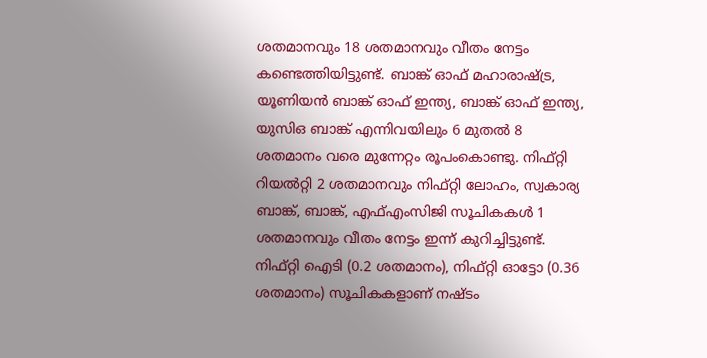ശതമാനവും 18 ശതമാനവും വീതം നേട്ടം കണ്ടെത്തിയിട്ടുണ്ട്. ബാങ്ക് ഓഫ് മഹാരാഷ്ട്ര, യൂണിയന്‍ ബാങ്ക് ഓഫ് ഇന്ത്യ, ബാങ്ക് ഓഫ് ഇന്ത്യ, യുസിഒ ബാങ്ക് എന്നിവയിലും 6 മുതല്‍ 8 ശതമാനം വരെ മുന്നേറ്റം രൂപംകൊണ്ടു. നിഫ്റ്റി റിയല്‍റ്റി 2 ശതമാനവും നിഫ്റ്റി ലോഹം, സ്വകാര്യ ബാങ്ക്, ബാങ്ക്, എഫ്എംസിജി സൂചികകള്‍ 1 ശതമാനവും വീതം നേട്ടം ഇന്ന് കുറിച്ചിട്ടുണ്ട്. നിഫ്റ്റി ഐടി (0.2 ശതമാനം), നിഫ്റ്റി ഓട്ടോ (0.36 ശതമാനം) സൂചികകളാണ് നഷ്ടം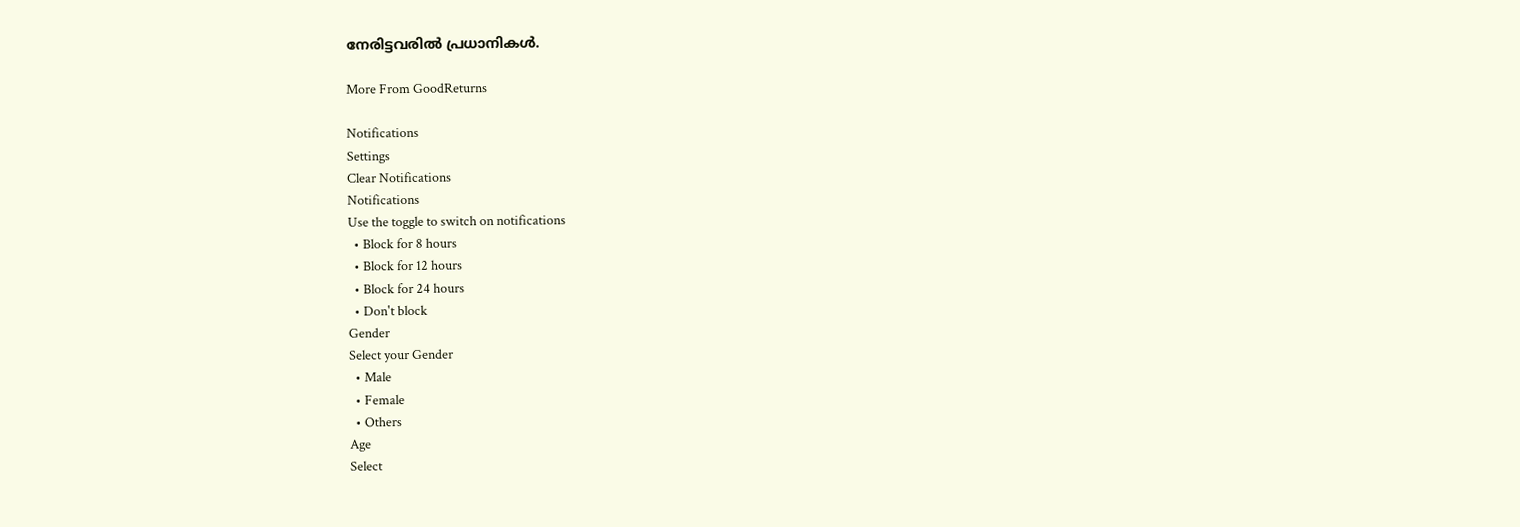നേരിട്ടവരില്‍ പ്രധാനികള്‍.

More From GoodReturns

Notifications
Settings
Clear Notifications
Notifications
Use the toggle to switch on notifications
  • Block for 8 hours
  • Block for 12 hours
  • Block for 24 hours
  • Don't block
Gender
Select your Gender
  • Male
  • Female
  • Others
Age
Select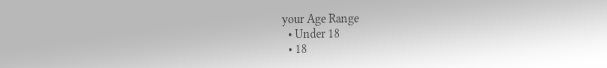your Age Range
  • Under 18
  • 18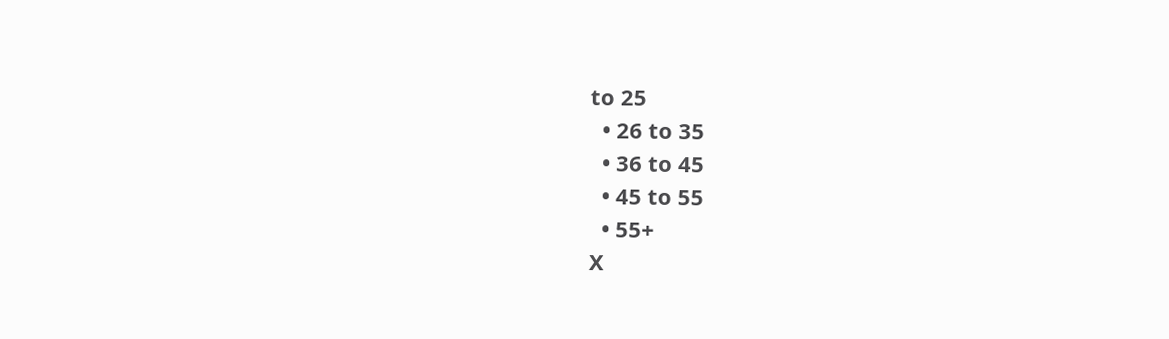to 25
  • 26 to 35
  • 36 to 45
  • 45 to 55
  • 55+
X